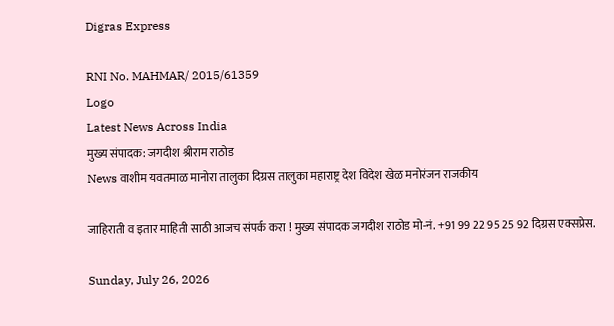Digras Express

RNI No. MAHMAR/ 2015/61359
Logo
Latest News Across India
मुख्य संपादक: जगदीश श्रीराम राठोड
News वाशीम यवतमाळ मानोरा तालुका दिग्रस तालुका महाराष्ट्र देश विदेश खेळ मनोरंजन राजकीय

जाहिराती व इतार माहिती साठी आजच संपर्क करा ! मुख्य संपादक जगदीश राठोड मो-नं. +91 99 22 95 25 92 दिग्रस एक्सप्रेस.

Sunday, July 26, 2026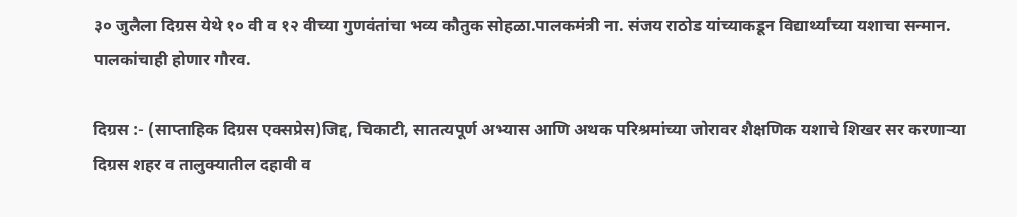३० जुलैला दिग्रस येथे १० वी व १२ वीच्या गुणवंतांचा भव्य कौतुक सोहळा.पालकमंत्री ना. संजय राठोड यांच्याकडून विद्यार्थ्यांच्या यशाचा सन्मान. पालकांचाही होणार गौरव.

दिग्रस :- (साप्ताहिक दिग्रस एक्सप्रेस)जिद्द, चिकाटी, सातत्यपूर्ण अभ्यास आणि अथक परिश्रमांच्या जोरावर शैक्षणिक यशाचे शिखर सर करणाऱ्या दिग्रस शहर व तालुक्यातील दहावी व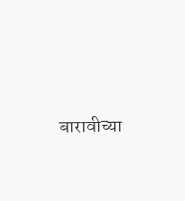बारावीच्या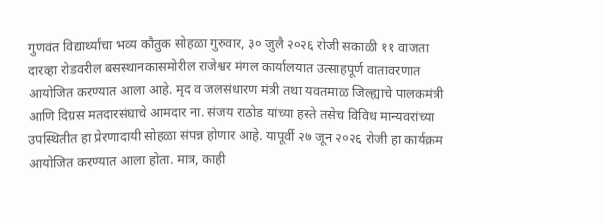गुणवंत विद्यार्थ्यांचा भव्य कौतुक सोहळा गुरुवार, ३० जुलै २०२६ रोजी सकाळी ११ वाजता दारव्हा रोडवरील बसस्थानकासमोरील राजेश्वर मंगल कार्यालयात उत्साहपूर्ण वातावरणात आयोजित करण्यात आला आहे. मृद व जलसंधारण मंत्री तथा यवतमाळ जिल्ह्याचे पालकमंत्री आणि दिग्रस मतदारसंघाचे आमदार ना. संजय राठोड यांच्या हस्ते तसेच विविध मान्यवरांच्या उपस्थितीत हा प्रेरणादायी सोहळा संपन्न होणार आहे. यापूर्वी २७ जून २०२६ रोजी हा कार्यक्रम आयोजित करण्यात आला होता. मात्र, काही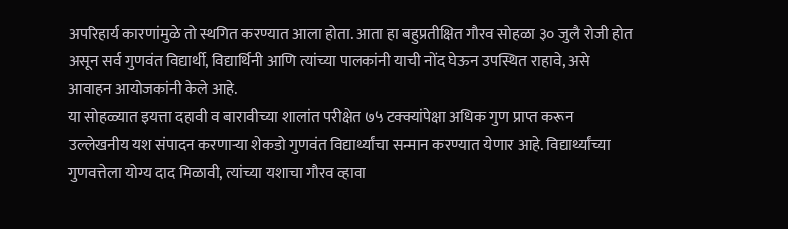अपरिहार्य कारणांमुळे तो स्थगित करण्यात आला होता. आता हा बहुप्रतीक्षित गौरव सोहळा ३० जुलै रोजी होत असून सर्व गुणवंत विद्यार्थी, विद्यार्थिनी आणि त्यांच्या पालकांनी याची नोंद घेऊन उपस्थित राहावे, असे आवाहन आयोजकांनी केले आहे.
या सोहळ्यात इयत्ता दहावी व बारावीच्या शालांत परीक्षेत ७५ टक्क्यांपेक्षा अधिक गुण प्राप्त करून उल्लेखनीय यश संपादन करणाऱ्या शेकडो गुणवंत विद्यार्थ्यांचा सन्मान करण्यात येणार आहे. विद्यार्थ्यांच्या गुणवत्तेला योग्य दाद मिळावी, त्यांच्या यशाचा गौरव व्हावा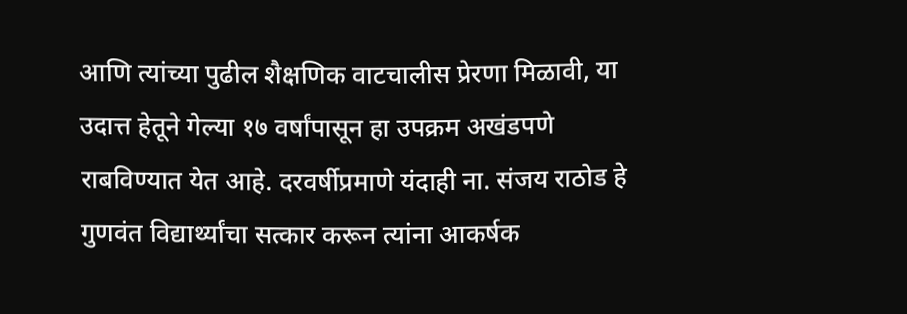आणि त्यांच्या पुढील शैक्षणिक वाटचालीस प्रेरणा मिळावी, या उदात्त हेतूने गेल्या १७ वर्षांपासून हा उपक्रम अखंडपणे राबविण्यात येत आहे. दरवर्षीप्रमाणे यंदाही ना. संजय राठोड हे गुणवंत विद्यार्थ्यांचा सत्कार करून त्यांना आकर्षक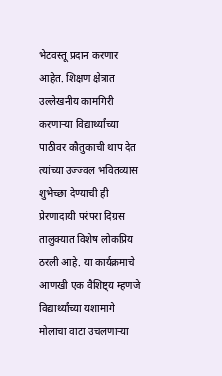भेटवस्तू प्रदान करणार आहेत. शिक्षण क्षेत्रात उल्लेखनीय कामगिरी करणाऱ्या विद्यार्थ्यांच्या पाठीवर कौतुकाची थाप देत त्यांच्या उज्ज्वल भवितव्यास शुभेच्छा देण्याची ही प्रेरणादायी परंपरा दिग्रस तालुक्यात विशेष लोकप्रिय ठरली आहे. या कार्यक्रमाचे आणखी एक वैशिष्ट्य म्हणजे विद्यार्थ्यांच्या यशामागे मोलाचा वाटा उचलणाऱ्या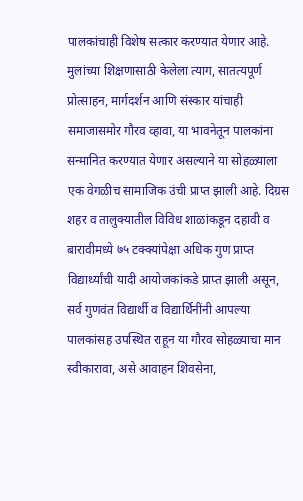पालकांचाही विशेष सत्कार करण्यात येणार आहे. मुलांच्या शिक्षणासाठी केलेला त्याग, सातत्यपूर्ण प्रोत्साहन, मार्गदर्शन आणि संस्कार यांचाही समाजासमोर गौरव व्हावा, या भावनेतून पालकांना सन्मानित करण्यात येणार असल्याने या सोहळ्याला एक वेगळीच सामाजिक उंची प्राप्त झाली आहे. दिग्रस शहर व तालुक्यातील विविध शाळांकडून दहावी व बारावीमध्ये ७५ टक्क्यांपेक्षा अधिक गुण प्राप्त विद्यार्थ्यांची यादी आयोजकांकडे प्राप्त झाली असून, सर्व गुणवंत विद्यार्थी व विद्यार्थिनींनी आपल्या पालकांसह उपस्थित राहून या गौरव सोहळ्याचा मान स्वीकारावा, असे आवाहन शिवसेना,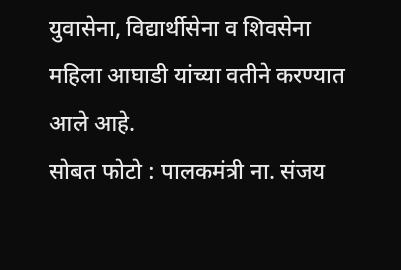युवासेना, विद्यार्थीसेना व शिवसेना महिला आघाडी यांच्या वतीने करण्यात आले आहे.
सोबत फोटो : पालकमंत्री ना. संजय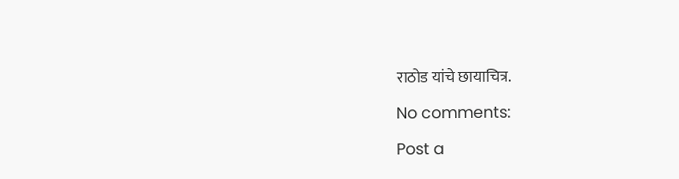राठोड यांचे छायाचित्र.

No comments:

Post a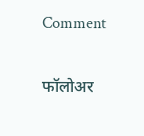Comment

फॉलोअर